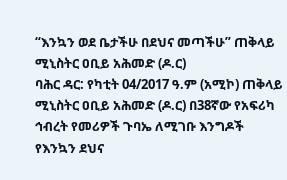“እንኳን ወደ ቤታችሁ በደህና መጣችሁ” ጠቅላይ ሚኒስትር ዐቢይ አሕመድ (ዶ.ር)
ባሕር ዳር: የካቲት 04/2017 ዓ.ም (አሚኮ) ጠቅላይ ሚኒስትር ዐቢይ አሕመድ (ዶ.ር) በ38ኛው የአፍሪካ ኅብረት የመሪዎች ጉባኤ ለሚገቡ እንግዶች የእንኳን ደህና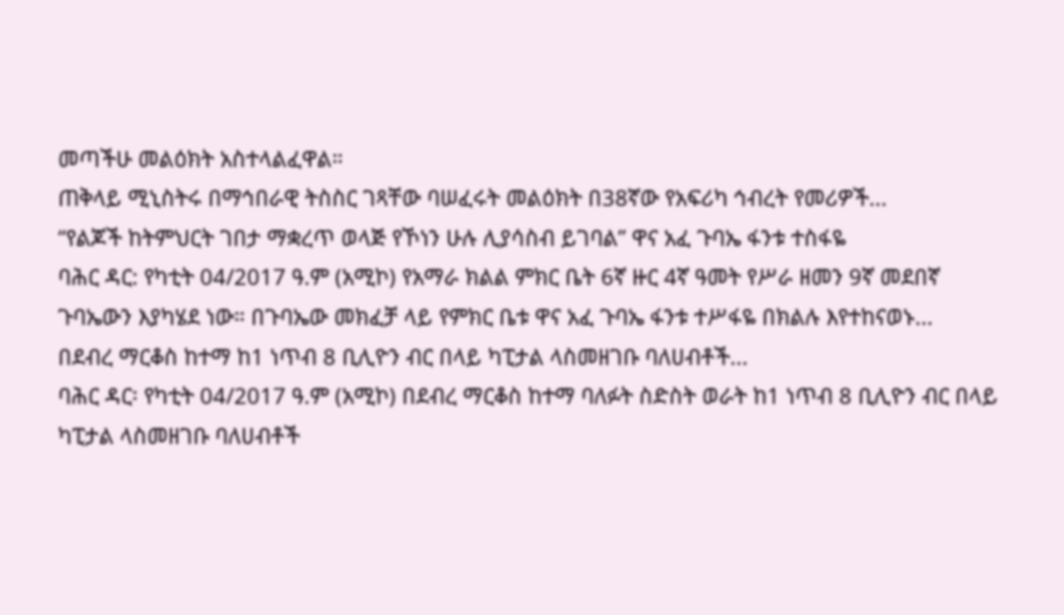መጣችሁ መልዕክት አስተላልፈዋል።
ጠቅላይ ሚኒስትሩ በማኅበራዊ ትስስር ገጻቸው ባሠፈሩት መልዕክት በ38ኛው የአፍሪካ ኅብረት የመሪዎች...
“የልጆች ከትምህርት ገበታ ማቋረጥ ወላጅ የኾነን ሁሉ ሊያሳስብ ይገባል” ዋና አፈ ጉባኤ ፋንቱ ተስፋዬ
ባሕር ዳር: የካቲት 04/2017 ዓ.ም (አሚኮ) የአማራ ክልል ምክር ቤት 6ኛ ዙር 4ኛ ዓመት የሥራ ዘመን 9ኛ መደበኛ ጉባኤውን እያካሄደ ነው። በጉባኤው መክፈቻ ላይ የምክር ቤቱ ዋና አፈ ጉባኤ ፋንቱ ተሥፋዬ በክልሉ እየተከናወኑ...
በደብረ ማርቆስ ከተማ ከ1 ነጥብ 8 ቢሊዮን ብር በላይ ካፒታል ላስመዘገቡ ባለሀብቶች...
ባሕር ዳር፡ የካቲት 04/2017 ዓ.ም (አሚኮ) በደብረ ማርቆስ ከተማ ባለፉት ስድስት ወራት ከ1 ነጥብ 8 ቢሊዮን ብር በላይ ካፒታል ላስመዘገቡ ባለሀብቶች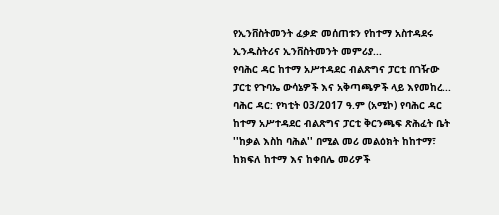የኢንቨስትመንት ፈቃድ መሰጠቱን የከተማ አስተዳደሩ ኢንዱስትሪና ኢንቨስትመንት መምሪያ...
የባሕር ዳር ከተማ አሥተዳደር ብልጽግና ፓርቲ በገዥው ፓርቲ የጉባኤ ውሳኔዎች እና አቅጣጫዎች ላይ እየመከረ...
ባሕር ዳር: የካቲት 03/2017 ዓ.ም (አሚኮ) የባሕር ዳር ከተማ አሥተዳደር ብልጽግና ፓርቲ ቅርንጫፍ ጽሕፈት ቤት ''ከቃል እስከ ባሕል'' በሚል መሪ መልዕክት ከከተማ፣ ከክፍለ ከተማ እና ከቀበሌ መሪዎች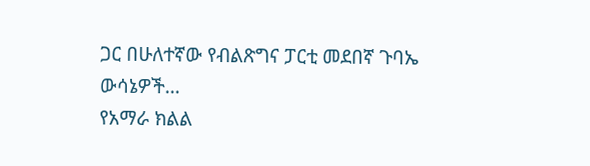ጋር በሁለተኛው የብልጽግና ፓርቲ መደበኛ ጉባኤ ውሳኔዎች...
የአማራ ክልል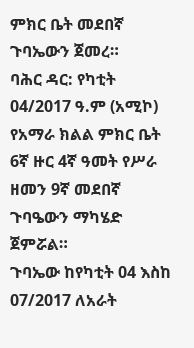ምክር ቤት መደበኛ ጉባኤውን ጀመረ።
ባሕር ዳር: የካቲት 04/2017 ዓ.ም (አሚኮ) የአማራ ክልል ምክር ቤት 6ኛ ዙር 4ኛ ዓመት የሥራ ዘመን 9ኛ መደበኛ ጉባዔውን ማካሄድ ጀምሯል።
ጉባኤው ከየካቲት 04 እስከ 07/2017 ለአራት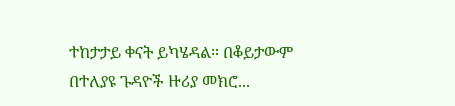ተከታታይ ቀናት ይካሄዳል። በቆይታውም በተለያዩ ጉዳዮች ዙሪያ መክሮ...